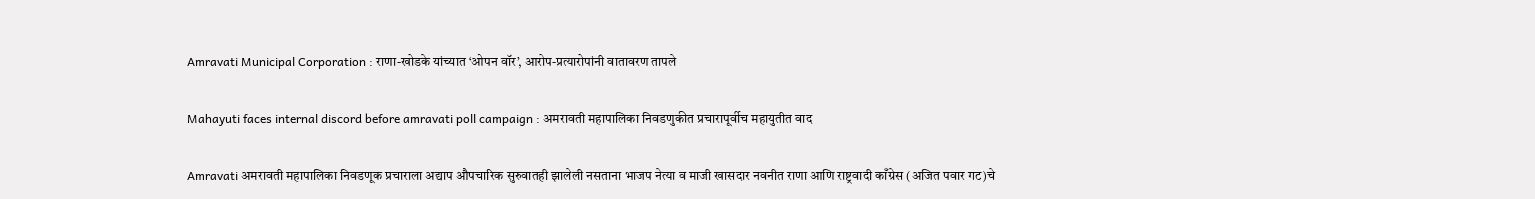Amravati Municipal Corporation : राणा-खोडके यांच्यात ‘ओपन वॉर’, आरोप-प्रत्यारोपांनी वातावरण तापले

Mahayuti faces internal discord before amravati poll campaign : अमरावती महापालिका निवडणुकीत प्रचारापूर्वीच महायुतीत वाद

Amravati अमरावती महापालिका निवडणूक प्रचाराला अद्याप औपचारिक सुरुवातही झालेली नसताना भाजप नेत्या व माजी खासदार नवनीत राणा आणि राष्ट्रवादी काँग्रेस (अजित पवार गट)चे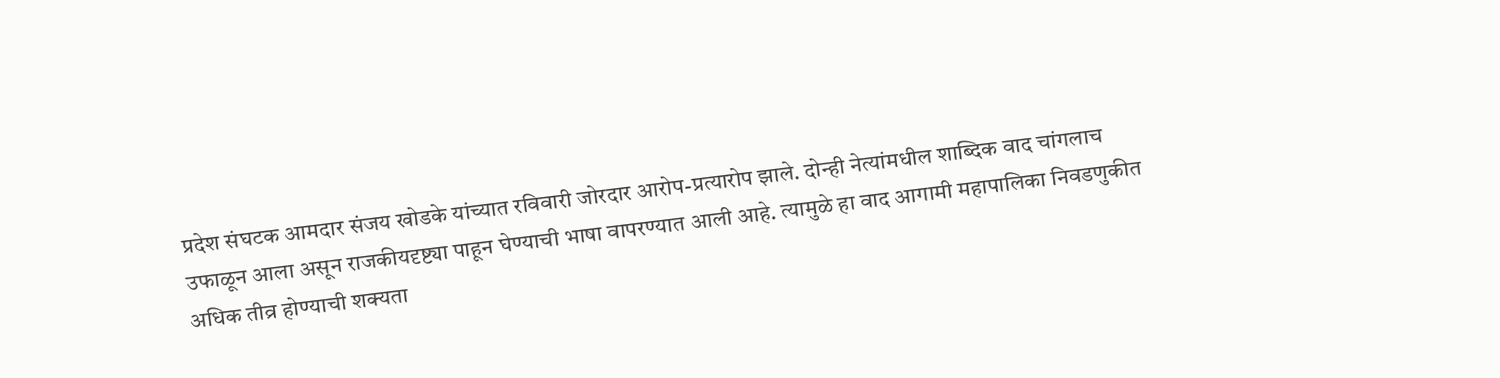प्रदेश संघटक आमदार संजय खोडके यांच्यात रविवारी जोरदार आरोप-प्रत्यारोप झाले. दोन्ही नेत्यांमधील शाब्दिक वाद चांगलाच उफाळून आला असून राजकीयदृष्ट्या पाहून घेण्याची भाषा वापरण्यात आली आहे. त्यामुळे हा वाद आगामी महापालिका निवडणुकीत अधिक तीव्र होण्याची शक्यता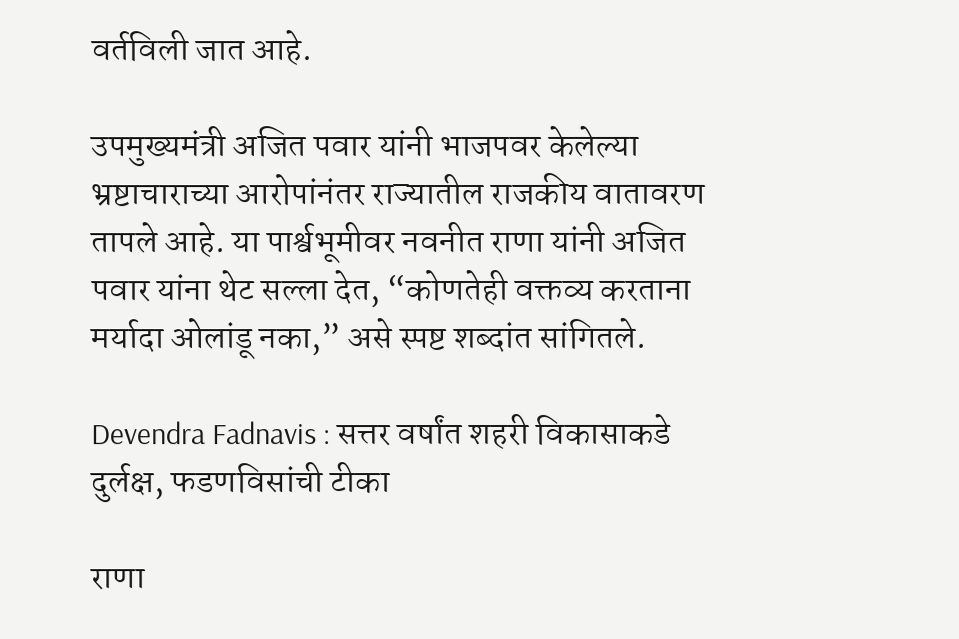वर्तविली जात आहे.

उपमुख्यमंत्री अजित पवार यांनी भाजपवर केलेल्या भ्रष्टाचाराच्या आरोपांनंतर राज्यातील राजकीय वातावरण तापले आहे. या पार्श्वभूमीवर नवनीत राणा यांनी अजित पवार यांना थेट सल्ला देत, “कोणतेही वक्तव्य करताना मर्यादा ओलांडू नका,” असे स्पष्ट शब्दांत सांगितले.

Devendra Fadnavis : सत्तर वर्षांत शहरी विकासाकडे दुर्लक्ष, फडणविसांची टीका

राणा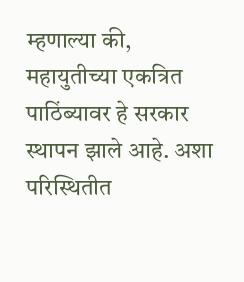म्हणाल्या की, महायुतीच्या एकत्रित पाठिंब्यावर हे सरकार स्थापन झाले आहे. अशा परिस्थितीत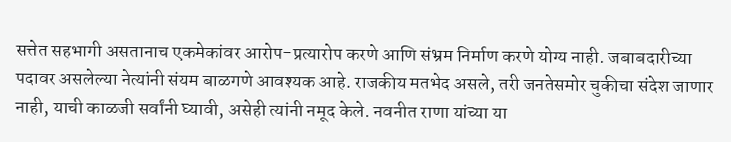सत्तेत सहभागी असतानाच एकमेकांवर आरोप-प्रत्यारोप करणे आणि संभ्रम निर्माण करणे योग्य नाही. जबाबदारीच्या पदावर असलेल्या नेत्यांनी संयम बाळगणे आवश्यक आहे. राजकीय मतभेद असले, तरी जनतेसमोर चुकीचा संदेश जाणार नाही, याची काळजी सर्वांनी घ्यावी, असेही त्यांनी नमूद केले. नवनीत राणा यांच्या या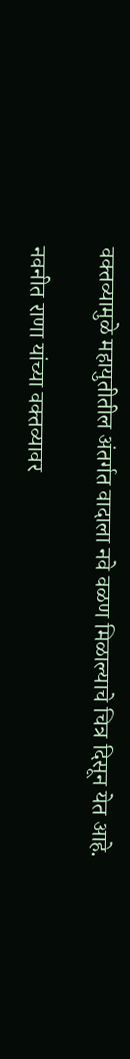वक्तव्यामुळे महायुतीतील अंतर्गत वादाला नवे वळण मिळाल्याचे चित्र दिसून येत आहे.

नवनीत राणा यांच्या वक्तव्यावर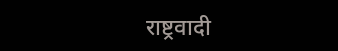राष्ट्रवादी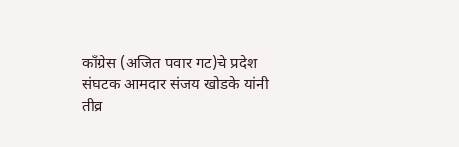काँग्रेस (अजित पवार गट)चे प्रदेश संघटक आमदार संजय खोडके यांनी तीव्र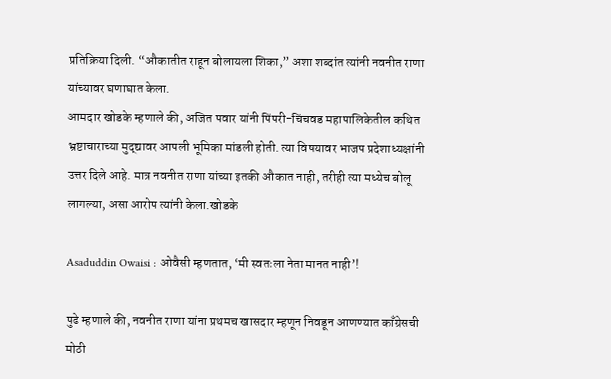प्रतिक्रिया दिली. “औकातीत राहून बोलायला शिका,” अशा शब्दांत त्यांनी नवनीत राणा यांच्यावर घणाघात केला.
आमदार खोडके म्हणाले की, अजित पवार यांनी पिंपरी-चिंचवड महापालिकेतील कथित भ्रष्टाचाराच्या मुद्द्यावर आपली भूमिका मांडली होती. त्या विषयावर भाजप प्रदेशाध्यक्षांनी उत्तर दिले आहे. मात्र नवनीत राणा यांच्या इतकी औकात नाही, तरीही त्या मध्येच बोलू लागल्या, असा आरोप त्यांनी केला.खोडके

Asaduddin Owaisi : ओवैसी म्हणतात, ‘मी स्वतःला नेता मानत नाही’!

पुढे म्हणाले की, नवनीत राणा यांना प्रथमच खासदार म्हणून निवडून आणण्यात काँग्रेसची मोठी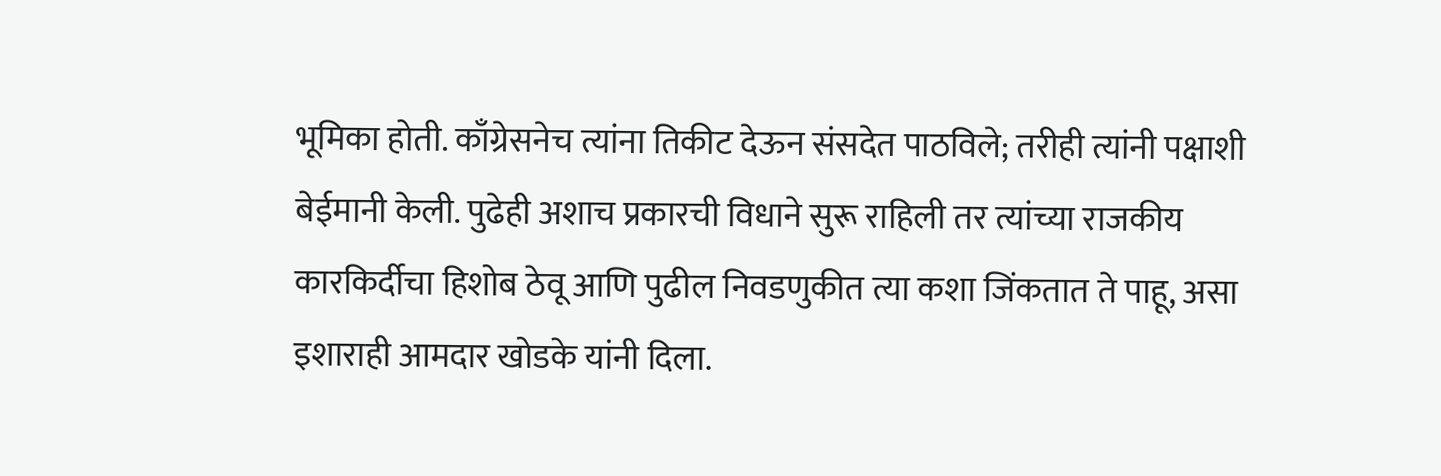भूमिका होती. काँग्रेसनेच त्यांना तिकीट देऊन संसदेत पाठविले; तरीही त्यांनी पक्षाशी बेईमानी केली. पुढेही अशाच प्रकारची विधाने सुरू राहिली तर त्यांच्या राजकीय कारकिर्दीचा हिशोब ठेवू आणि पुढील निवडणुकीत त्या कशा जिंकतात ते पाहू, असा इशाराही आमदार खोडके यांनी दिला.